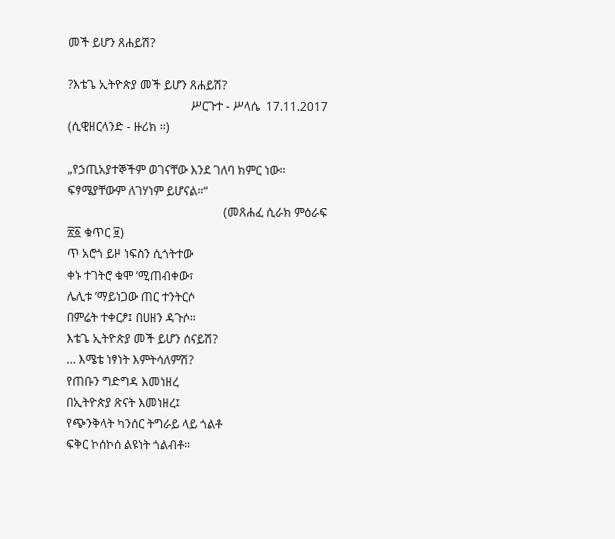መች ይሆን ጸሐይሽ?

?እቴጌ ኢትዮጵያ መች ይሆን ጸሐይሽ?
                                         ሥርጉተ - ሥላሴ  17.11.2017 (ሲዊዘርላንድ - ዙሪክ ።)

„የኃጢአያተኞችም ወገናቸው እንደ ገለባ ክምር ነው። ፍፃሜያቸውም ለገሃነም ይሆናል።“
                                                    (መጸሐፈ ሲራክ ምዕራፍ ፳፩ ቁጥር ፱)
ጥ አሮጎ ይዞ ነፍስን ሲጎትተው
ቀኑ ተገትሮ ቁሞ ʼሚጠብቀው፣
ሌሊቱ ʼማይነጋው ጠር ተንትርሶ
በምሬት ተቀርፆ፤ በሀዘን ዳጉሶ።
እቴጌ ኢትዮጵያ መች ይሆን ሰናይሽ?
… እሜቴ ነፃነት እምትሳለምሽ?
የጠቡን ግድግዳ እመነዘረ
በኢትዮጵያ ጽናት እመነዘረ፤
የጭንቅላት ካንሰር ትግራይ ላይ ጎልቶ
ፍቅር ኮሰኮሰ ልዩነት ጎልብቶ።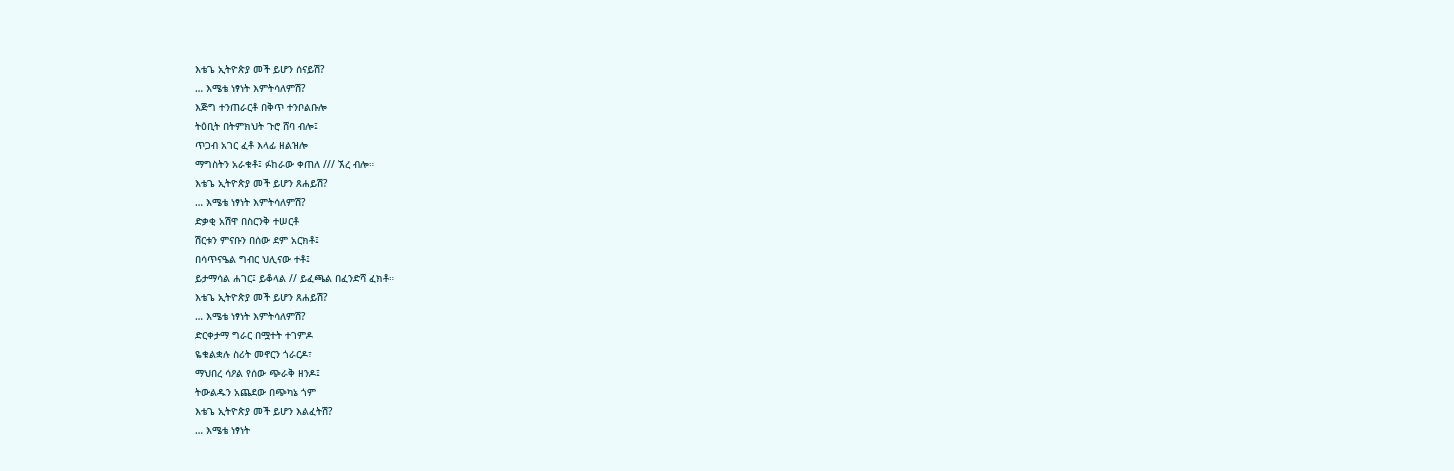እቴጌ ኢትዮጵያ መች ይሆን ሰናይሽ?
… እሜቴ ነፃነት እምትሳለምሽ?
እጅግ ተንጠራርቶ በቅጥ ተንቦልቡሎ
ትዕቢት በትምክህት ጉሮ ሸባ ብሎ፤
ጥጋብ አገር ፈቶ እላፊ ዘልዝሎ
ማግስትን አራቁቶ፤ ፉከራው ቀጠለ /// ኧረ ብሎ።
እቴጌ ኢትዮጵያ መች ይሆን ጸሐይሽ?
… እሜቴ ነፃነት እምትሳለምሽ?
ድቃቂ አሽዋ በስርንቅ ተሠርቶ
ሽርቱን ምናቡን በሰው ደም አርክቶ፤
በሳጥናዔል ግብር ህሊናው ተቶ፤
ይታማሳል ሐገር፤ ይቆላል // ይፈጫል በፈንድሻ ፈክቶ።
እቴጌ ኢትዮጵያ መች ይሆን ጸሐይሽ?
… እሜቴ ነፃነት እምትሳለምሽ?
ድርቀታማ ግራር በሟተት ተገምዶ
ዬቁልቋሉ ስሪት መኖርን ጎራርዶ፣
ማህበረ ሳዖል የሰው ጭራቅ ዘንዶ፤
ትውልዱን አጨደው በጭካኔ ጎም
እቴጌ ኢትዮጵያ መች ይሆን እልፈትሽ?
… እሜቴ ነፃነት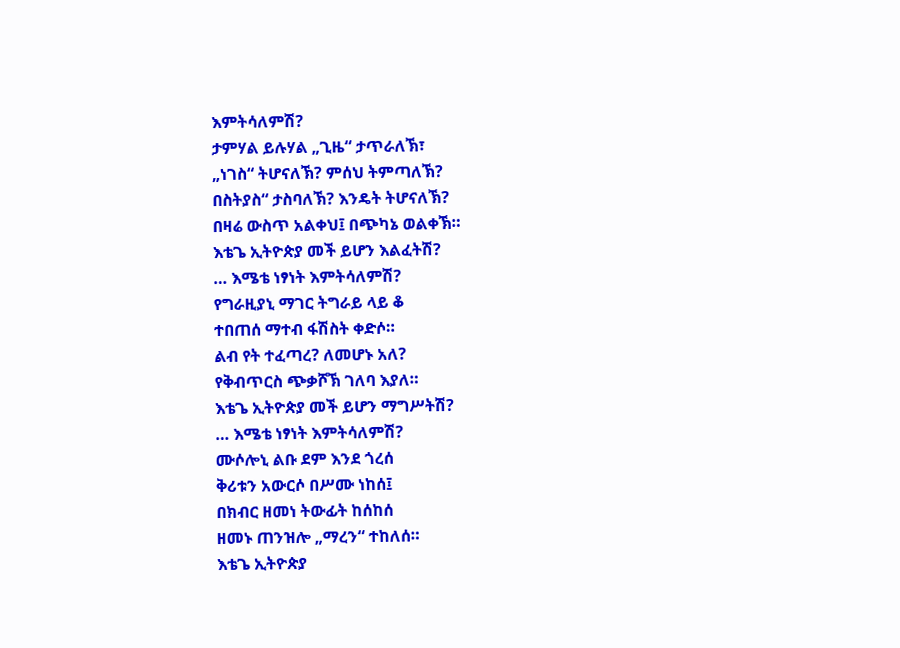እምትሳለምሽ?
ታምሃል ይሉሃል „ጊዜ“ ታጥራለኽ፣
„ነገስ“ ትሆናለኽ? ምሰህ ትምጣለኽ?
በስትያስ“ ታስባለኽ? እንዴት ትሆናለኽ?
በዛሬ ውስጥ አልቀህ፤ በጭካኔ ወልቀኽ።
እቴጌ ኢትዮጵያ መች ይሆን እልፈትሽ?
… እሜቴ ነፃነት እምትሳለምሽ?
የግራዚያኒ ማገር ትግራይ ላይ ቆ
ተበጠሰ ማተብ ፋሽስት ቀድሶ።
ልብ የት ተፈጣረ? ለመሆኑ አለ?
የቅብጥርስ ጭቃሾኽ ገለባ እያለ።
እቴጌ ኢትዮጵያ መች ይሆን ማግሥትሽ?
… እሜቴ ነፃነት እምትሳለምሽ?
ሙሶሎኒ ልቡ ደም እንደ ጎረሰ
ቅሪቱን አውርሶ በሥሙ ነከሰ፤
በክብር ዘመነ ትውፊት ከሰከሰ
ዘመኑ ጠንዝሎ „ማረን“ ተከለሰ።
እቴጌ ኢትዮጵያ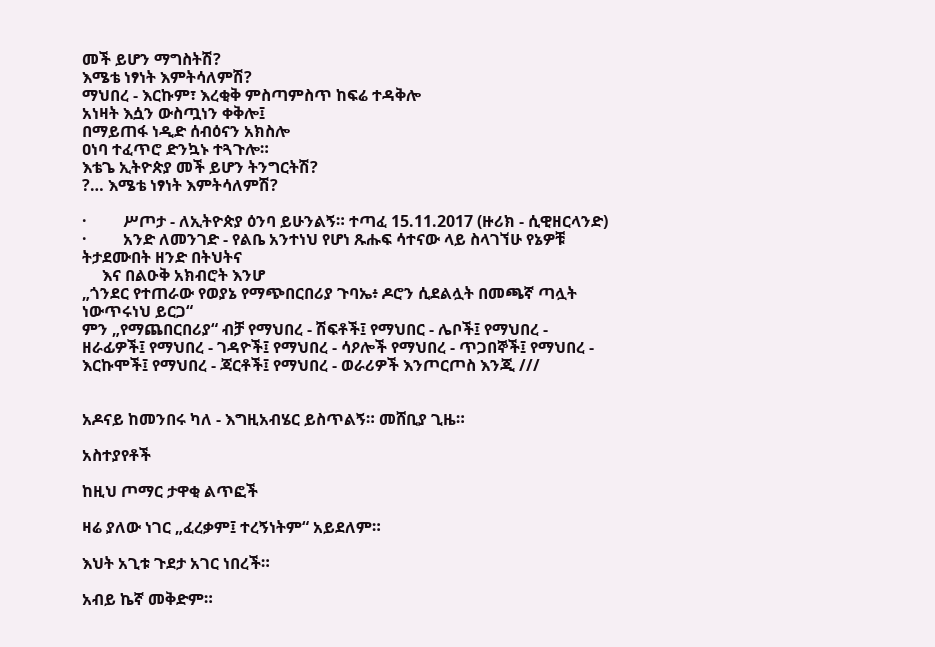መች ይሆን ማግስትሽ?
እሜቴ ነፃነት እምትሳለምሽ?
ማህበረ - እርኩም፣ እረቂቅ ምስጣምስጥ ከፍሬ ተዳቅሎ
አነዛት እሷን ውስጧነን ቀቅሎ፤
በማይጠፋ ነዲድ ሰብዕናን አክስሎ
ዐነባ ተፈጥሮ ድንኳኑ ተጓጉሎ።
እቴጌ ኢትዮጵያ መች ይሆን ትንግርትሽ?
?… እሜቴ ነፃነት እምትሳለምሽ?

·         ሥጦታ - ለኢትዮጵያ ዕንባ ይሁንልኝ። ተጣፈ 15.11.2017 (ዙሪክ - ሲዊዘርላንድ)
·         አንድ ለመንገድ - የልቤ አንተነህ የሆነ ጹሑፍ ሳተናው ላይ ስላገኘሁ የኔዎቹ ትታደሙበት ዘንድ በትህትና
     እና በልዑቅ አክብሮት እንሆ
„ጎንደር የተጠራው የወያኔ የማጭበርበሪያ ጉባኤ፥ ዶሮን ሲደልሏት በመጫኛ ጣሏት ነውጥሩነህ ይርጋ“
ምን „የማጨበርበሪያ“ ብቻ የማህበረ - ሽፍቶች፤ የማህበር - ሌቦች፤ የማህበረ - ዘራፊዎች፤ የማህበረ - ገዳዮች፤ የማህበረ - ሳዖሎች የማህበረ - ጥጋበኞች፤ የማህበረ - እርኩሞች፤ የማህበረ - ጃርቶች፤ የማህበረ - ወራሪዎች እንጦርጦስ እንጂ ///


አዶናይ ከመንበሩ ካለ - እግዚአብሄር ይስጥልኝ። መሸቢያ ጊዜ።

አስተያየቶች

ከዚህ ጦማር ታዋቂ ልጥፎች

ዛሬ ያለው ነገር „ፈረቃም፤ ተረኝነትም“ አይደለም።

እህት አጊቱ ጉደታ አገር ነበረች።

አብይ ኬኛ መቅድም።